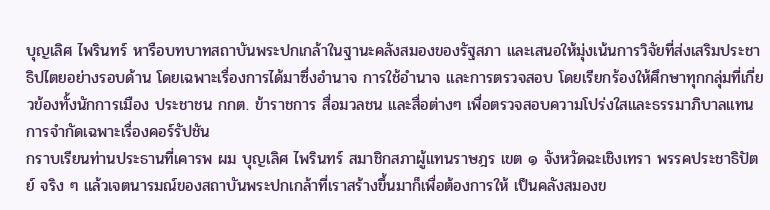บุญเลิศ ไพรินทร์ หารือบทบาทสถาบันพระปกเกล้าในฐานะคลังสมองของรัฐสภา และเสนอให้มุ่งเน้นการวิจัยที่ส่งเสริมประชาธิปไตยอย่างรอบด้าน โดยเฉพาะเรื่องการได้มาซึ่งอำนาจ การใช้อำนาจ และการตรวจสอบ โดยเรียกร้องให้ศึกษาทุกกลุ่มที่เกี่ยวข้องทั้งนักการเมือง ประชาชน กกต. ข้าราชการ สื่อมวลชน และสื่อต่างๆ เพื่อตรวจสอบความโปร่งใสและธรรมาภิบาลแทนการจำกัดเฉพาะเรื่องคอร์รัปชัน
กราบเรียนท่านประธานที่เคารพ ผม บุญเลิศ ไพรินทร์ สมาชิกสภาผู้แทนราษฎร เขต ๑ จังหวัดฉะเชิงเทรา พรรคประชาธิปัตย์ จริง ๆ แล้วเจตนารมณ์ของสถาบันพระปกเกล้าที่เราสร้างขึ้นมาก็เพื่อต้องการให้ เป็นคลังสมองข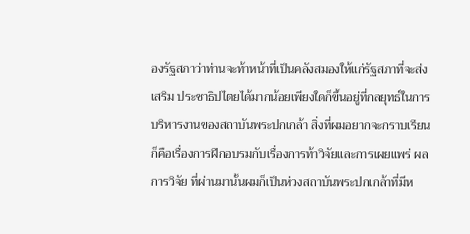องรัฐสภาว่าท่านจะท้าหน้าที่เป็นคลังสมองให้แก่รัฐสภาที่จะส่งเสริม ประชาธิปไตยได้มากน้อยเพียงใดก็ขึ้นอยู่ที่กลยุทธ์ในการบริหารงานของสถาบันพระปกเกล้า สิ่งที่ผมอยากจะกราบเรียน ก็คือเรื่องการฝึกอบรมกับเรื่องการท้าวิจัยและการเผยแพร่ ผลการวิจัย ที่ผ่านมานั้นผมก็เป็นห่วงสถาบันพระปกเกล้าที่มีห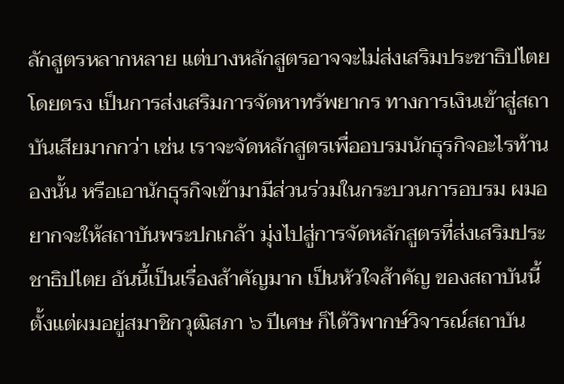ลักสูตรหลากหลาย แต่บางหลักสูตรอาจจะไม่ส่งเสริมประชาธิปไตยโดยตรง เป็นการส่งเสริมการจัดหาทรัพยากร ทางการเงินเข้าสู่สถาบันเสียมากกว่า เช่น เราจะจัดหลักสูตรเพื่ออบรมนักธุรกิจอะไรท้านองนั้น หรือเอานักธุรกิจเข้ามามีส่วนร่วมในกระบวนการอบรม ผมอยากจะให้สถาบันพระปกเกล้า มุ่งไปสู่การจัดหลักสูตรที่ส่งเสริมประชาธิปไตย อันนี้เป็นเรื่องส้าคัญมาก เป็นหัวใจส้าคัญ ของสถาบันนี้ ตั้งแต่ผมอยู่สมาชิกวุฒิสภา ๖ ปีเศษ ก็ได้วิพากษ์วิจารณ์สถาบัน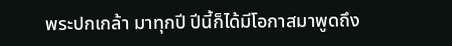พระปกเกล้า มาทุกปี ปีนี้ก็ได้มีโอกาสมาพูดถึง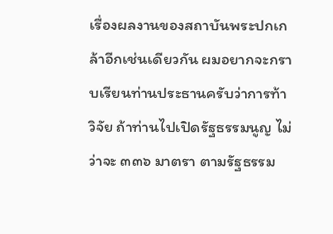เรื่องผลงานของสถาบันพระปกเกล้าอีกเช่นเดียวกัน ผมอยากจะกราบเรียนท่านประธานครับว่าการท้าวิจัย ถ้าท่านไปเปิดรัฐธรรมนูญ ไม่ว่าจะ ๓๓๖ มาตรา ตามรัฐธรรม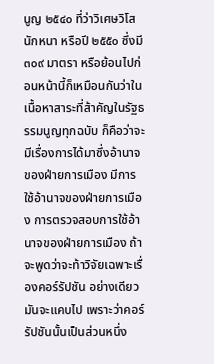นูญ ๒๕๔๐ ที่ว่าวิเศษวิโสนักหนา หรือปี ๒๕๕๐ ซึ่งมี ๓๐๙ มาตรา หรือย้อนไปก่อนหน้านี้ก็เหมือนกันว่าในเนื้อหาสาระที่ส้าคัญในรัฐธรรมนูญทุกฉบับ ก็คือว่าจะมีเรื่องการได้มาซึ่งอ้านาจของฝ่ายการเมือง มีการใช้อ้านาจของฝ่ายการเมือง การตรวจสอบการใช้อ้านาจของฝ่ายการเมือง ถ้าจะพูดว่าจะท้าวิจัยเฉพาะเรื่องคอร์รัปชัน อย่างเดียวมันจะแคบไป เพราะว่าคอร์รัปชันนั้นเป็นส่วนหนึ่ง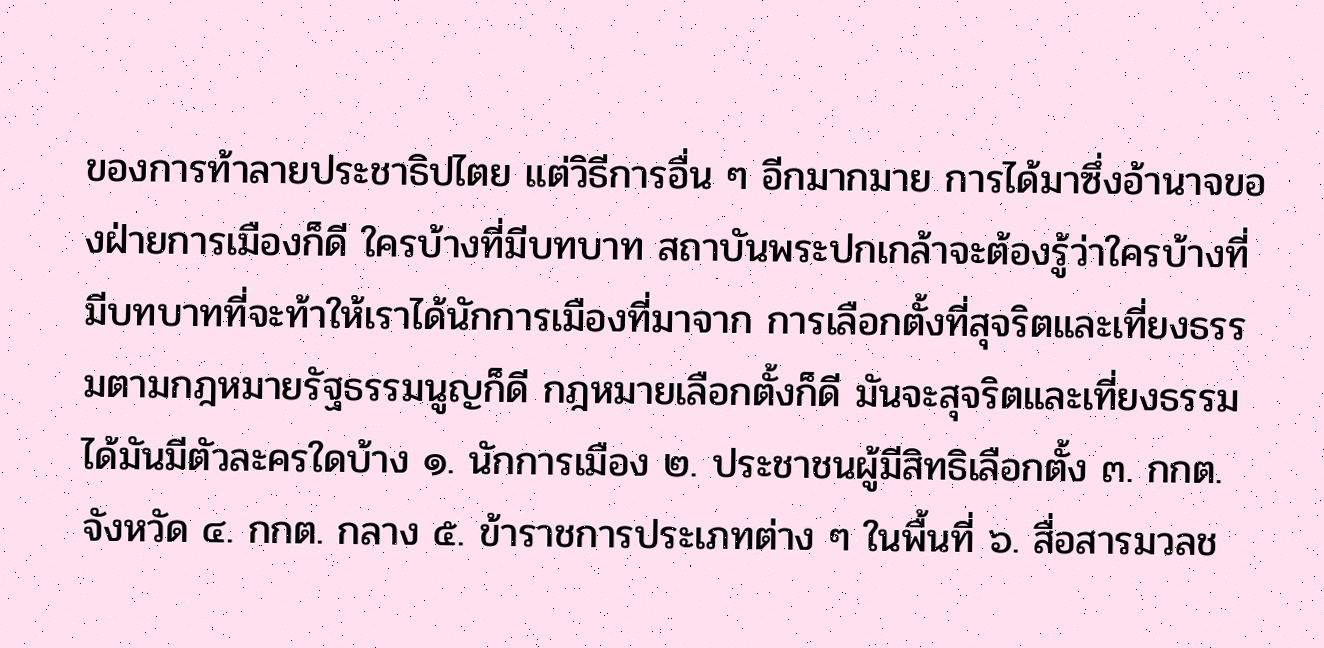ของการท้าลายประชาธิปไตย แต่วิธีการอื่น ๆ อีกมากมาย การได้มาซึ่งอ้านาจของฝ่ายการเมืองก็ดี ใครบ้างที่มีบทบาท สถาบันพระปกเกล้าจะต้องรู้ว่าใครบ้างที่มีบทบาทที่จะท้าให้เราได้นักการเมืองที่มาจาก การเลือกตั้งที่สุจริตและเที่ยงธรรมตามกฎหมายรัฐธรรมนูญก็ดี กฎหมายเลือกตั้งก็ดี มันจะสุจริตและเที่ยงธรรมได้มันมีตัวละครใดบ้าง ๑. นักการเมือง ๒. ประชาชนผู้มีสิทธิเลือกตั้ง ๓. กกต. จังหวัด ๔. กกต. กลาง ๕. ข้าราชการประเภทต่าง ๆ ในพื้นที่ ๖. สื่อสารมวลช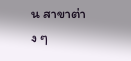น สาขาต่าง ๆ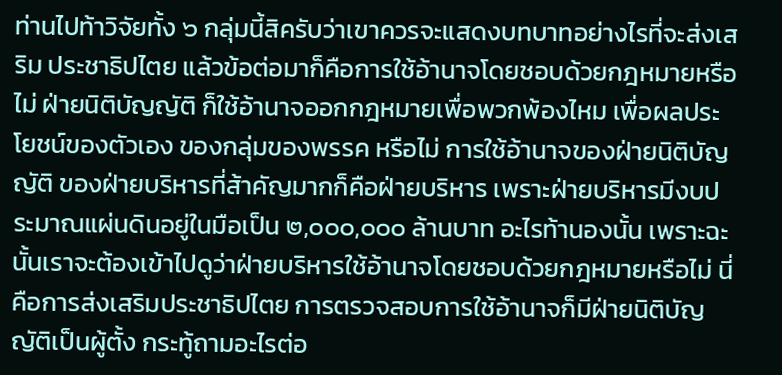ท่านไปท้าวิจัยทั้ง ๖ กลุ่มนี้สิครับว่าเขาควรจะแสดงบทบาทอย่างไรที่จะส่งเสริม ประชาธิปไตย แล้วข้อต่อมาก็คือการใช้อ้านาจโดยชอบด้วยกฎหมายหรือไม่ ฝ่ายนิติบัญญัติ ก็ใช้อ้านาจออกกฎหมายเพื่อพวกพ้องไหม เพื่อผลประโยชน์ของตัวเอง ของกลุ่มของพรรค หรือไม่ การใช้อ้านาจของฝ่ายนิติบัญญัติ ของฝ่ายบริหารที่ส้าคัญมากก็คือฝ่ายบริหาร เพราะฝ่ายบริหารมีงบประมาณแผ่นดินอยู่ในมือเป็น ๒,๐๐๐,๐๐๐ ล้านบาท อะไรท้านองนั้น เพราะฉะนั้นเราจะต้องเข้าไปดูว่าฝ่ายบริหารใช้อ้านาจโดยชอบด้วยกฎหมายหรือไม่ นี่คือการส่งเสริมประชาธิปไตย การตรวจสอบการใช้อ้านาจก็มีฝ่ายนิติบัญญัติเป็นผู้ตั้ง กระทู้ถามอะไรต่อ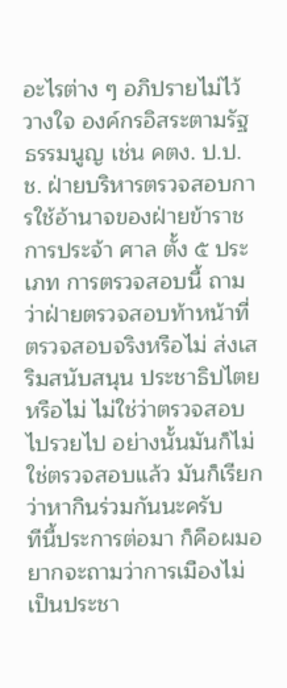อะไรต่าง ๆ อภิปรายไม่ไว้วางใจ องค์กรอิสระตามรัฐธรรมนูญ เช่น คตง. ป.ป.ช. ฝ่ายบริหารตรวจสอบการใช้อ้านาจของฝ่ายข้าราชการประจ้า ศาล ตั้ง ๕ ประเภท การตรวจสอบนี้ ถามว่าฝ่ายตรวจสอบท้าหน้าที่ตรวจสอบจริงหรือไม่ ส่งเสริมสนับสนุน ประชาธิปไตยหรือไม่ ไม่ใช่ว่าตรวจสอบไปรวยไป อย่างนั้นมันก็ไม่ใช่ตรวจสอบแล้ว มันก็เรียกว่าหากินร่วมกันนะครับ
ทีนี้ประการต่อมา ก็คือผมอยากจะถามว่าการเมืองไม่เป็นประชา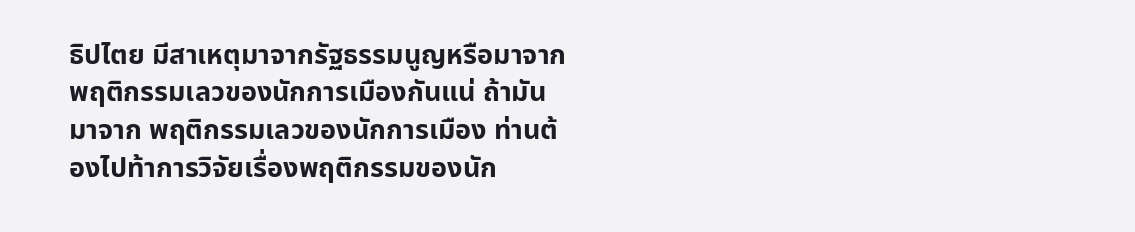ธิปไตย มีสาเหตุมาจากรัฐธรรมนูญหรือมาจากพฤติกรรมเลวของนักการเมืองกันแน่ ถ้ามันมาจาก พฤติกรรมเลวของนักการเมือง ท่านต้องไปท้าการวิจัยเรื่องพฤติกรรมของนัก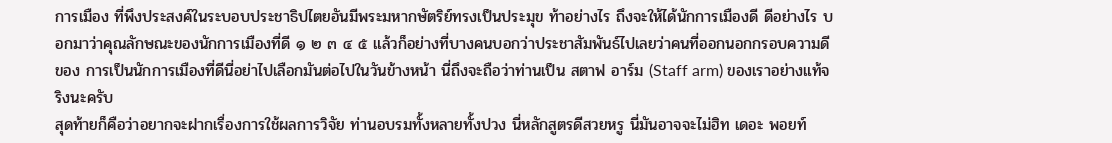การเมือง ที่พึงประสงค์ในระบอบประชาธิปไตยอันมีพระมหากษัตริย์ทรงเป็นประมุข ท้าอย่างไร ถึงจะให้ได้นักการเมืองดี ดีอย่างไร บอกมาว่าคุณลักษณะของนักการเมืองที่ดี ๑ ๒ ๓ ๔ ๕ แล้วก็อย่างที่บางคนบอกว่าประชาสัมพันธ์ไปเลยว่าคนที่ออกนอกกรอบความดีของ การเป็นนักการเมืองที่ดีนี่อย่าไปเลือกมันต่อไปในวันข้างหน้า นี่ถึงจะถือว่าท่านเป็น สตาฟ อาร์ม (Staff arm) ของเราอย่างแท้จริงนะครับ
สุดท้ายก็คือว่าอยากจะฝากเรื่องการใช้ผลการวิจัย ท่านอบรมทั้งหลายทั้งปวง นี่หลักสูตรดีสวยหรู นี่มันอาจจะไม่ฮิท เดอะ พอยท์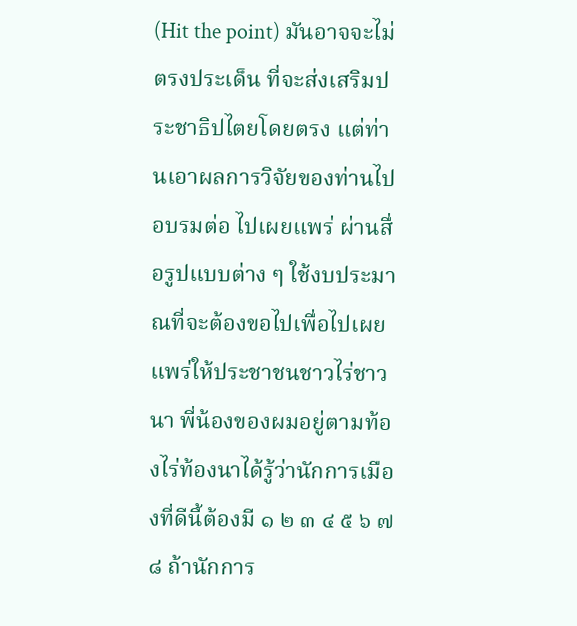(Hit the point) มันอาจจะไม่ตรงประเด็น ที่จะส่งเสริมประชาธิปไตยโดยตรง แต่ท่านเอาผลการวิจัยของท่านไปอบรมต่อ ไปเผยแพร่ ผ่านสื่อรูปแบบต่าง ๆ ใช้งบประมาณที่จะต้องขอไปเพื่อไปเผยแพร่ให้ประชาชนชาวไร่ชาวนา พี่น้องของผมอยู่ตามท้องไร่ท้องนาได้รู้ว่านักการเมืองที่ดีนี้ต้องมี ๑ ๒ ๓ ๔ ๕ ๖ ๗ ๘ ถ้านักการ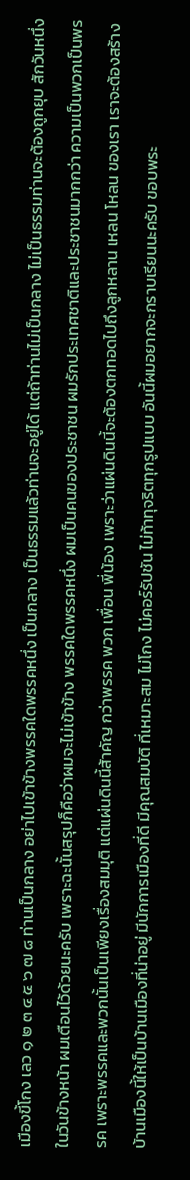เมืองขี้โกง เลว ๑ ๒ ๓ ๔ ๕ ๖ ๗ ๘ ท่านเป็นกลาง อย่าไปเข้าข้างพรรคใดพรรคหนึ่ง เป็นกลาง เป็นธรรมแล้วท่านจะอยู่ได้ แต่ถ้าท่านไม่เป็นกลาง ไม่เป็นธรรมท่านจะต้องถูกยุบ สักวันหนึ่งในวันข้างหน้า ผมเตือนไว้ด้วยนะครับ เพราะฉะนั้นสรุปก็คือว่าผมจะไม่เข้าข้าง พรรคใดพรรคหนึ่ง ผมเป็นคนของประชาชน ผมรักประเทศชาติและประชาชนมากกว่า ความเป็นพวกเป็นพรรค เพราะพรรคและพวกนั้นเป็นเพียงเรื่องสมมุติ แต่แผ่นดินนี้ส้าคัญ กว่าพรรค พวก เพื่อน พี่น้อง เพราะว่าแผ่นดินนี้จะต้องตกทอดไปถึงลูกหลาน เหลน โหลน ของเรา เราจะต้องสร้างบ้านเมืองนี้ให้เป็นบ้านเมืองที่น่าอยู่ มีนักการเมืองที่ดี มีคุณสมบัติ ที่เหมาะสม ไม่โกง ไม่คอร์รัปชัน ไม่ท้าทุจริตทุกรูปแบบ อันนี้ผมอยากจะกราบเรียนนะครับ ขอบพระ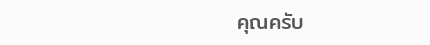คุณครับ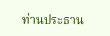ท่านประธาน